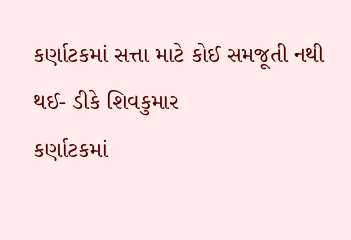કર્ણાટકમાં સત્તા માટે કોઈ સમજૂતી નથી થઈ- ડીકે શિવકુમાર
કર્ણાટકમાં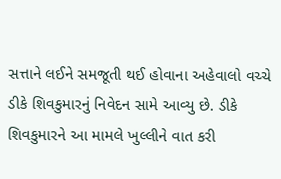સત્તાને લઈને સમજૂતી થઈ હોવાના અહેવાલો વચ્ચે ડીકે શિવકુમારનું નિવેદન સામે આવ્યુ છે. ડીકે શિવકુમારને આ મામલે ખુલ્લીને વાત કરી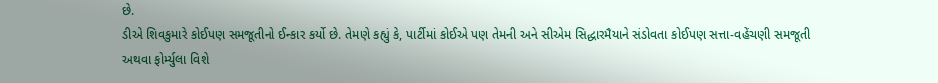છે.
ડીએ શિવકુમારે કોઈપણ સમજૂતીનો ઈન્કાર કર્યો છે. તેમણે કહ્યું કે, પાર્ટીમાં કોઈએ પણ તેમની અને સીએમ સિદ્ધારમૈયાને સંડોવતા કોઈપણ સત્તા-વહેંચણી સમજૂતી અથવા ફોર્મ્યુલા વિશે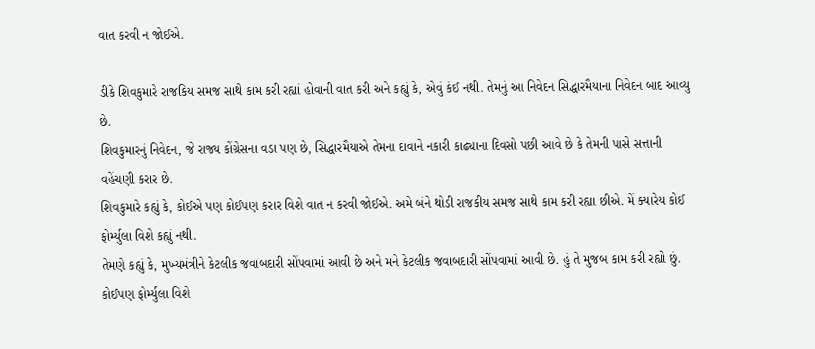વાત કરવી ન જોઈએ.

ડીકે શિવકુમારે રાજકિય સમજ સાથે કામ કરી રહ્યાં હોવાની વાત કરી અને કહ્યું કે, એવું કંઈ નથી. તેમનું આ નિવેદન સિદ્ધારમૈયાના નિવેદન બાદ આવ્યુ છે.
શિવકુમારનું નિવેદન, જે રાજ્ય કોંગ્રેસના વડા પણ છે, સિદ્ધારમૈયાએ તેમના દાવાને નકારી કાઢ્યાના દિવસો પછી આવે છે કે તેમની પાસે સત્તાની વહેંચણી કરાર છે.
શિવકુમારે કહ્યું કે, કોઈએ પણ કોઈપણ કરાર વિશે વાત ન કરવી જોઈએ. અમે બંને થોડી રાજકીય સમજ સાથે કામ કરી રહ્યા છીએ. મેં ક્યારેય કોઈ ફોર્મ્યુલા વિશે કહ્યું નથી.
તેમણે કહ્યું કે, મુખ્યમંત્રીને કેટલીક જવાબદારી સોંપવામાં આવી છે અને મને કેટલીક જવાબદારી સોંપવામાં આવી છે. હું તે મુજબ કામ કરી રહ્યો છું. કોઈપણ ફોર્મ્યુલા વિશે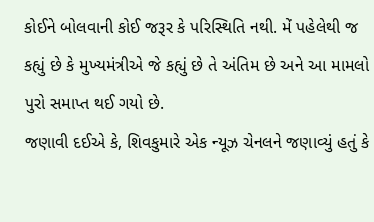કોઈને બોલવાની કોઈ જરૂર કે પરિસ્થિતિ નથી. મેં પહેલેથી જ કહ્યું છે કે મુખ્યમંત્રીએ જે કહ્યું છે તે અંતિમ છે અને આ મામલો પુરો સમાપ્ત થઈ ગયો છે.
જણાવી દઈએ કે, શિવકુમારે એક ન્યૂઝ ચેનલને જણાવ્યું હતું કે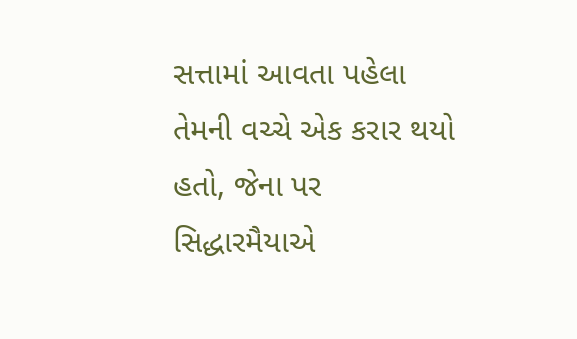સત્તામાં આવતા પહેલા તેમની વચ્ચે એક કરાર થયો હતો, જેના પર સિદ્ધારમૈયાએ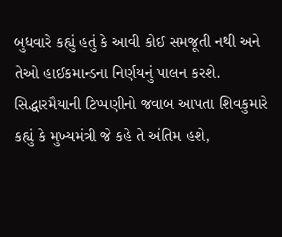બુધવારે કહ્યું હતું કે આવી કોઈ સમજૂતી નથી અને તેઓ હાઈકમાન્ડના નિર્ણયનું પાલન કરશે. સિદ્ધારમૈયાની ટિપ્પણીનો જવાબ આપતા શિવકુમારે કહ્યું કે મુખ્યમંત્રી જે કહે તે અંતિમ હશે,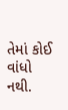તેમાં કોઈ વાંધો નથી.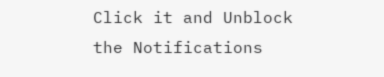Click it and Unblock the Notifications